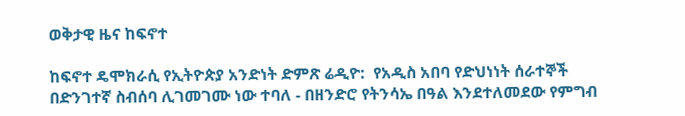ወቅታዊ ዜና ከፍኖተ

ከፍኖተ ዴሞክራሲ የኢትዮጵያ አንድነት ድምጽ ሬዲዮ:  የአዲስ አበባ የድህነነት ሰራተኞች በድንገተኛ ስብሰባ ሊገመገሙ ነው ተባለ - በዘንድሮ የትንሳኤ በዓል እንደተለመደው የምግብ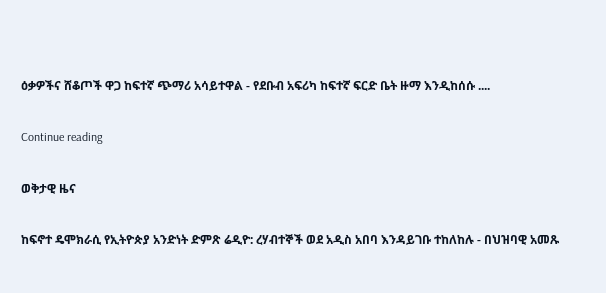ዕቃዎችና ሸቆጦች ዋጋ ከፍተኛ ጭማሪ አሳይተዋል - የደቡብ አፍሪካ ከፍተኛ ፍርድ ቤት ዙማ እንዲከሰሱ ....

Continue reading

ወቅታዊ ዜና

ከፍኖተ ዴሞክራሲ የኢትዮጵያ አንድነት ድምጽ ሬዲዮ: ረሃብተኞች ወደ አዲስ አበባ እንዳይገቡ ተከለከሉ - በህዝባዊ አመጹ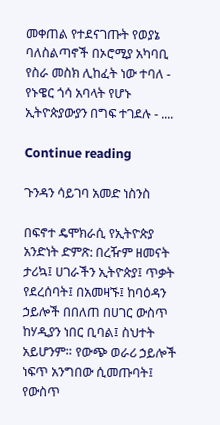መቀጠል የተደናገጡት የወያኔ ባለስልጣኖች በኦሮሚያ አካባቢ የስራ መስክ ሊከፈት ነው ተባለ - የኑዌር ጎሳ አባላት የሆኑ ኢትዮጵያውያን በግፍ ተገደሉ - ....

Continue reading

ጉንዳን ሳይገባ አመድ ነስንስ

በፍኖተ ዴሞክራሲ የኢትዮጵያ አንድነት ድምጽ: በረዥም ዘመናት ታሪኳ፤ ሀገራችን ኢትዮጵያ፤ ጥቃት የደረሰባት፤ በአመዛኙ፤ ከባዕዳን ኃይሎች በበለጠ በሀገር ውስጥ ከሃዲያን ነበር ቢባል፤ ስህተት አይሆንም። የውጭ ወራሪ ኃይሎች ነፍጥ አንግበው ሲመጡባት፤ የውስጥ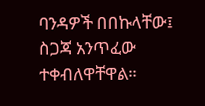ባንዳዎች በበኩላቸው፤ ስጋጃ አንጥፈው ተቀብለዋቸዋል።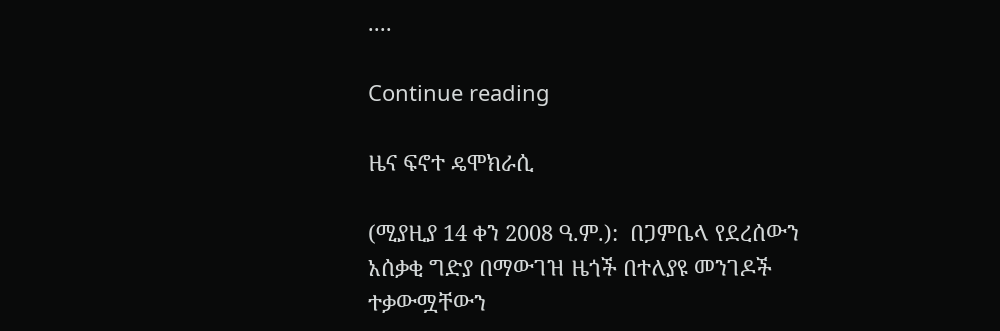....

Continue reading

ዜና ፍኖተ ዴሞክራሲ

(ሚያዚያ 14 ቀን 2008 ዓ.ም.):  በጋምቤላ የደረሰውን አሰቃቂ ግድያ በማውገዝ ዜጎች በተለያዩ መንገዶች ተቃውሟቸውን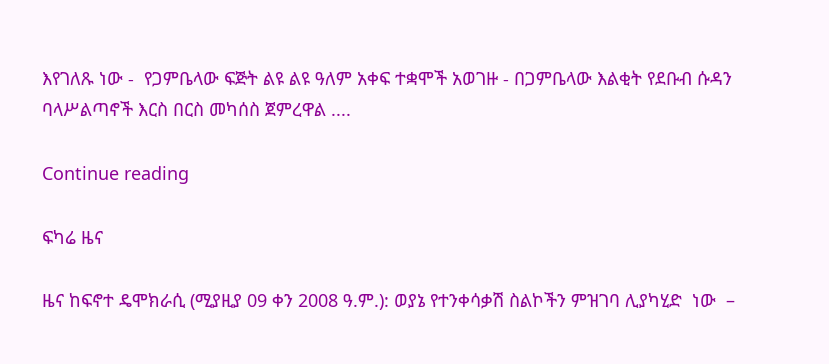እየገለጹ ነው -  የጋምቤላው ፍጅት ልዩ ልዩ ዓለም አቀፍ ተቋሞች አወገዙ - በጋምቤላው እልቂት የደቡብ ሱዳን ባላሥልጣኖች እርስ በርስ መካሰስ ጀምረዋል ....

Continue reading

ፍካሬ ዜና

ዜና ከፍኖተ ዴሞክራሲ (ሚያዚያ 09 ቀን 2008 ዓ.ም.): ወያኔ የተንቀሳቃሽ ስልኮችን ምዝገባ ሊያካሂድ  ነው  –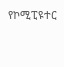የኮሚፒዩተር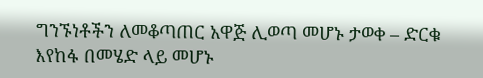ግንኙነቶችን ለመቆጣጠር አዋጅ ሊወጣ መሆኑ ታወቀ – ድርቁ እየከፋ በመሄድ ላይ መሆኑ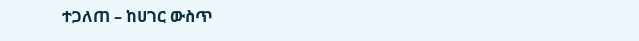ተጋለጠ – ከሀገር ውስጥ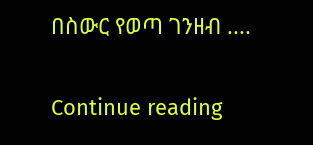በስውር የወጣ ገንዘብ ....

Continue reading